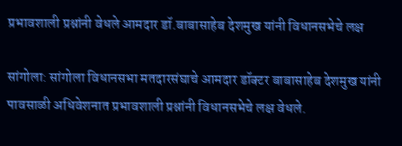प्रभावशाली प्रश्नांनी वेधले आमदार डॉ.बाबासाहेब देशमुख यांनी विधानसभेचे लक्ष

सांगोला: सांगोला विधानसभा मतदारसंघाचे आमदार डॉक्टर बाबासाहेब देशमुख यांनी पावसाळी अधिवेशनात प्रभावशाली प्रश्नांनी विधानसभेचे लक्ष वेधले.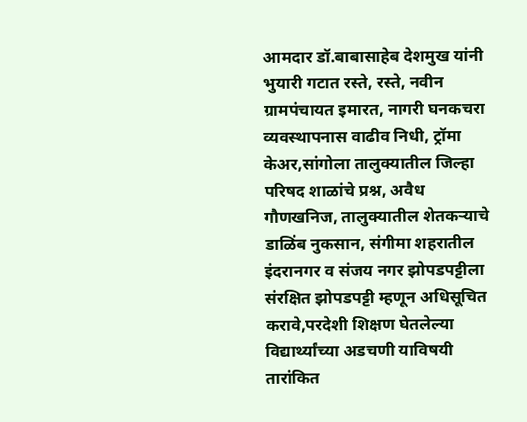आमदार डॉ.बाबासाहेब देशमुख यांनी भुयारी गटात रस्ते, रस्ते, नवीन ग्रामपंचायत इमारत, नागरी घनकचरा व्यवस्थापनास वाढीव निधी, ट्रॉमा केअर,सांगोला तालुक्यातील जिल्हा परिषद शाळांचे प्रश्न, अवैध गौणखनिज, तालुक्यातील शेतकऱ्याचे डाळिंब नुकसान, संगीमा शहरातील इंदरानगर व संजय नगर झोपडपट्टीला संरक्षित झोपडपट्टी म्हणून अधिसूचित करावे,परदेशी शिक्षण घेतलेल्या विद्यार्थ्यांच्या अडचणी याविषयी तारांकित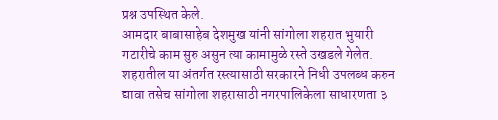प्रश्न उपस्थित केले.
आमदार बाबासाहेब देशमुख यांनी सांगोला शहरात भुयारी गटारीचे काम सुरु असुन त्या कामामुळे रस्ते उखडले गेलेत. शहरातील या अंतर्गत रस्त्यासाठी सरकारने निधी उपलब्ध करुन द्यावा तसेच सांगोला शहरासाठी नगरपालिकेला साधारणता ३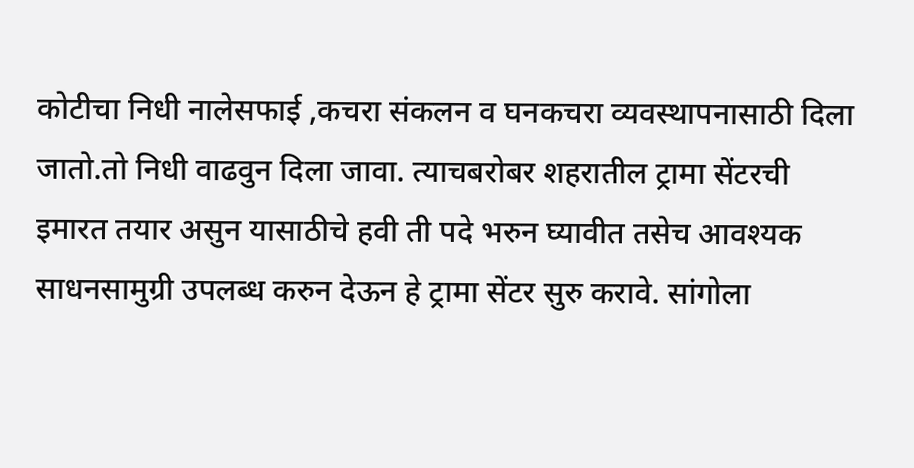कोटीचा निधी नालेसफाई ,कचरा संकलन व घनकचरा व्यवस्थापनासाठी दिला जातो.तो निधी वाढवुन दिला जावा. त्याचबरोबर शहरातील ट्रामा सेंटरची इमारत तयार असुन यासाठीचे हवी ती पदे भरुन घ्यावीत तसेच आवश्यक साधनसामुग्री उपलब्ध करुन देऊन हे ट्रामा सेंटर सुरु करावे. सांगोला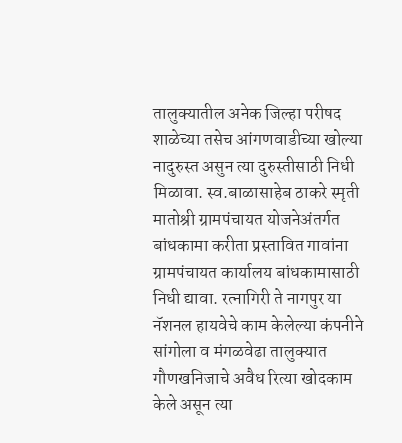तालुक्यातील अनेक जिल्हा परीषद शाळेच्या तसेच आंगणवाडीच्या खोल्या नादुरुस्त असुन त्या दुरुस्तीसाठी निधी मिळावा. स्व.बाळासाहेब ठाकरे स्मृती मातोश्री ग्रामपंचायत योजनेअंतर्गत बांधकामा करीता प्रस्तावित गावांना ग्रामपंचायत कार्यालय बांधकामासाठी निधी द्यावा. रत्नागिरी ते नागपुर या नॅशनल हायवेचे काम केलेल्या कंपनीने सांगोला व मंगळवेढा तालुक्यात गौणखनिजाचे अवैध रित्या खोदकाम केले असून त्या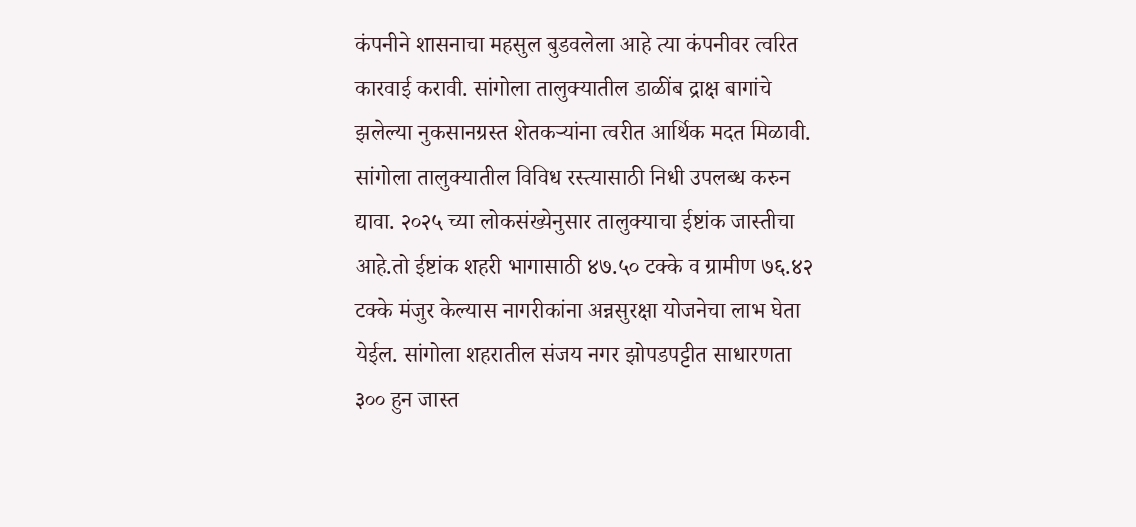कंपनीने शासनाचा महसुल बुडवलेला आहे त्या कंपनीवर त्वरित कारवाई करावी. सांगोला तालुक्यातील डाळींब द्राक्ष बागांचे झलेल्या नुकसानग्रस्त शेतकऱ्यांना त्वरीत आर्थिक मदत मिळावी. सांगोला तालुक्यातील विविध रस्त्यासाठी निधी उपलब्ध करुन द्यावा. २०२५ च्या लोकसंख्येनुसार तालुक्याचा ईष्टांक जास्तीचा आहे.तो ईष्टांक शहरी भागासाठी ४७.५० टक्के व ग्रामीण ७६.४२ टक्के मंजुर केल्यास नागरीकांना अन्नसुरक्षा योजनेचा लाभ घेता येईल. सांगोला शहरातील संजय नगर झोपडपट्टीत साधारणता ३०० हुन जास्त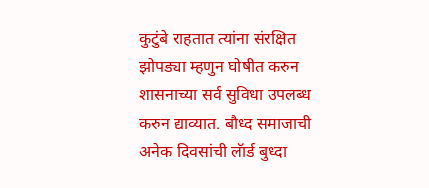कुटुंबे राहतात त्यांना संरक्षित झोपड्या म्हणुन घोषीत करुन शासनाच्या सर्व सुविधा उपलब्ध करुन द्याव्यात. बौध्द समाजाची अनेक दिवसांची लॅार्ड बुध्दा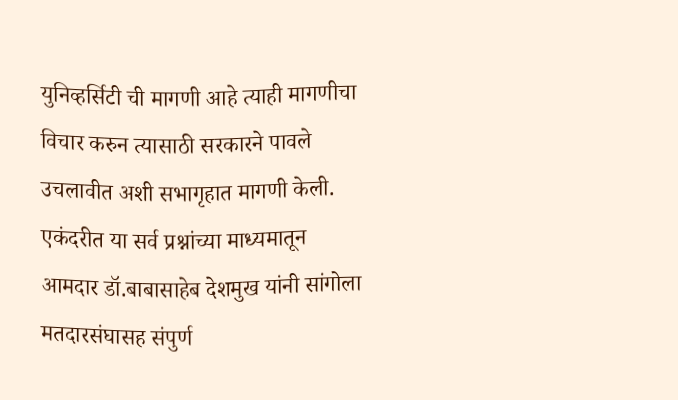युनिव्हर्सिटी ची मागणी आहे त्याही मागणीचा विचार करुन त्यासाठी सरकारने पावले उचलावीत अशी सभागृहात मागणी केली.
एकंदरीत या सर्व प्रश्नांच्या माध्यमातून आमदार डॉ.बाबासाहेब देशमुख यांनी सांगोला मतदारसंघासह संपुर्ण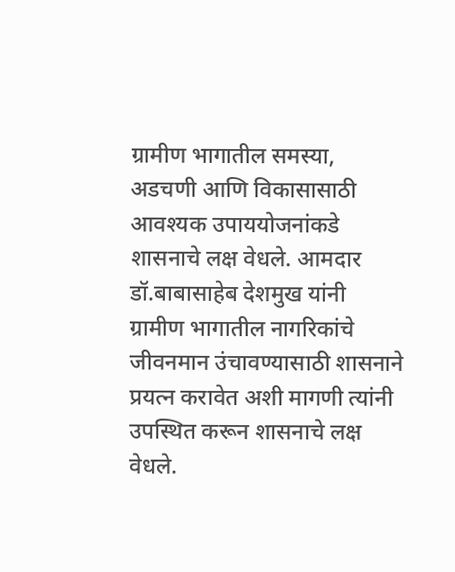ग्रामीण भागातील समस्या, अडचणी आणि विकासासाठी आवश्यक उपाययोजनांकडे शासनाचे लक्ष वेधले. आमदार डॉ.बाबासाहेब देशमुख यांनी ग्रामीण भागातील नागरिकांचे जीवनमान उंचावण्यासाठी शासनाने प्रयत्न करावेत अशी मागणी त्यांनी उपस्थित करून शासनाचे लक्ष वेधले.